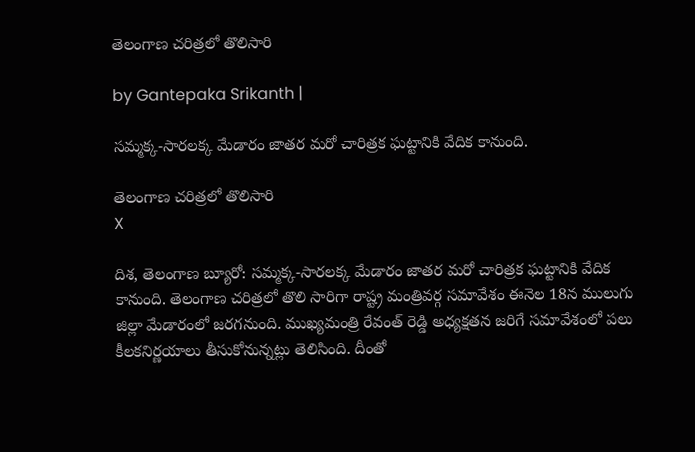తెలంగాణ చరిత్రలో తొలిసారి

by Gantepaka Srikanth |

సమ్మక్క-సారలక్క మేడారం జాతర మరో చారిత్రక ఘట్టానికి వేదిక కానుంది.

తెలంగాణ చరిత్రలో తొలిసారి
X

దిశ, తెలంగాణ బ్యూరో: సమ్మక్క-సారలక్క మేడారం జాతర మరో చారిత్రక ఘట్టానికి వేదిక కానుంది. తెలంగాణ చరిత్రలో తొలి సారిగా రాష్ట్ర మంత్రివర్గ సమావేశం ఈనెల 18న ములుగు జిల్లా మేడారంలో జరగనుంది. ముఖ్యమంత్రి రేవంత్ రెడ్డి అధ్యక్షతన జరిగే సమావేశంలో పలు కీలకనిర్ణయాలు తీసుకోనున్నట్లు తెలిసింది. దీంతో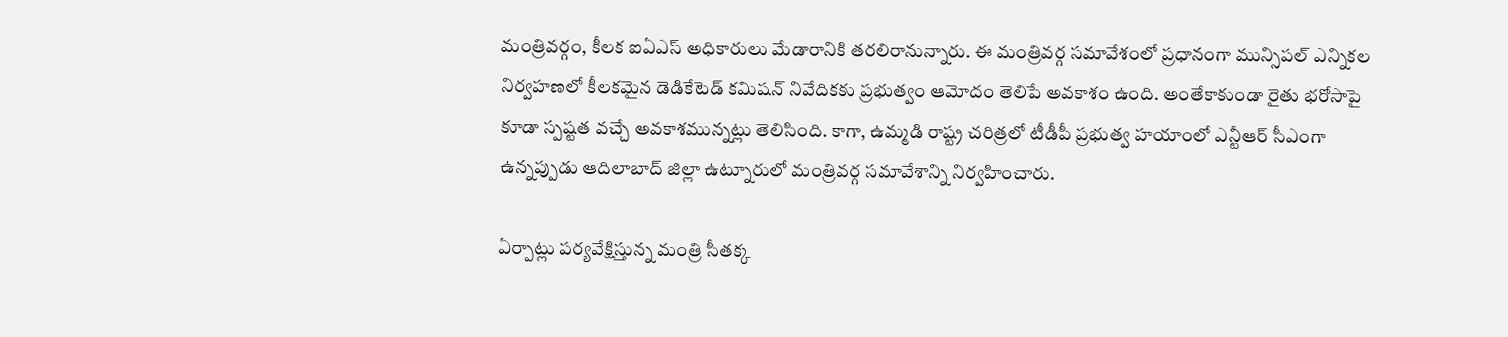మంత్రివర్గం, కీలక ఐఏఎస్ అధికారులు మేడారానికి తరలిరానున్నారు. ఈ మంత్రివర్గ సమావేశంలో ప్రధానంగా మున్సిపల్ ఎన్నికల నిర్వహణలో కీలకమైన డెడికేటెడ్ కమిషన్ నివేదికకు ప్రభుత్వం ఆమోదం తెలిపే అవకాశం ఉంది. అంతేకాకుండా రైతు భరోసాపై కూడా స్పష్టత వచ్చే అవకాశమున్నట్లు తెలిసింది. కాగా, ఉమ్మడి రాష్ట్ర చరిత్రలో టీడీపీ ప్రభుత్వ హయాంలో ఎన్టీఆర్ సీఎంగా ఉన్నప్పుడు ఆదిలాబాద్ జిల్లా ఉట్నూరులో మంత్రివర్గ సమావేశాన్ని నిర్వహించారు.

ఏర్పాట్లు పర్యవేక్షిస్తున్న మంత్రి సీతక్క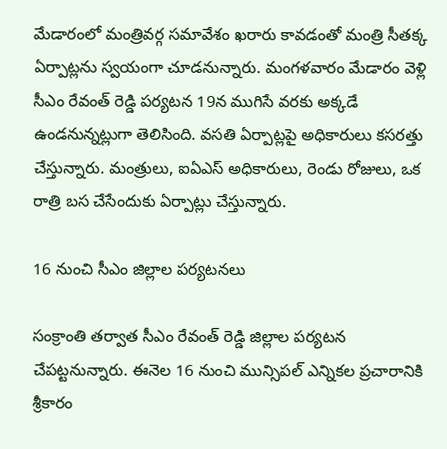మేడారంలో మంత్రివర్గ సమావేశం ఖరారు కావడంతో మంత్రి సీతక్క ఏర్పాట్లను స్వయంగా చూడనున్నారు. మంగళవారం మేడారం వెళ్లి సీఎం రేవంత్ రెడ్డి పర్యటన 19న ముగిసే వరకు అక్కడే ఉండనున్నట్లుగా తెలిసింది. వసతి ఏర్పాట్లపై అధికారులు కసరత్తు చేస్తున్నారు. మంత్రులు, ఐఏఎస్ అధికారులు, రెండు రోజులు, ఒక రాత్రి బస చేసేందుకు ఏర్పాట్లు చేస్తున్నారు.

16 నుంచి సీఎం జిల్లాల పర్యటనలు

సంక్రాంతి తర్వాత సీఎం రేవంత్ రెడ్డి జిల్లాల పర్యటన చేపట్టనున్నారు. ఈనెల 16 నుంచి మున్సిపల్ ఎన్నికల ప్రచారానికి శ్రీకారం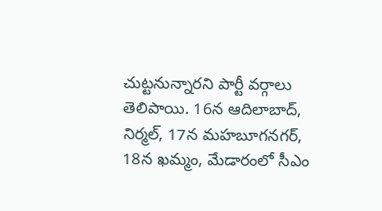చుట్టనున్నారని పార్టీ వర్గాలు తెలిపాయి. 16న ఆదిలాబాద్, నిర్మల్, 17న మహబూగనగర్, 18న ఖమ్మం, మేడారంలో సీఎం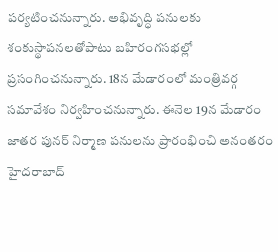పర్యటించనున్నారు. అభివృద్ధి పనులకు శంకుస్థాపనలతోపాటు బహిరంగసభల్లో ప్రసంగించనున్నారు. 18న మేడారంలో మంత్రివర్గ సమావేశం నిర్వహించనున్నారు. ఈనెల 19న మేడారం జాతర పునర్ నిర్మాణ పనులను ప్రారంభించి అనంతరం హైదరాబాద్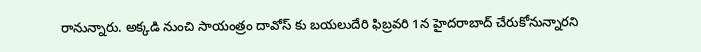రానున్నారు. అక్కడి నుంచి సాయంత్రం దావోస్ కు బయలుదేరి ఫిబ్రవరి 1న హైదరాబాద్ చేరుకోనున్నారని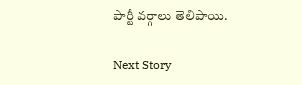పార్టీ వర్గాలు తెలిపాయి.

Next Story